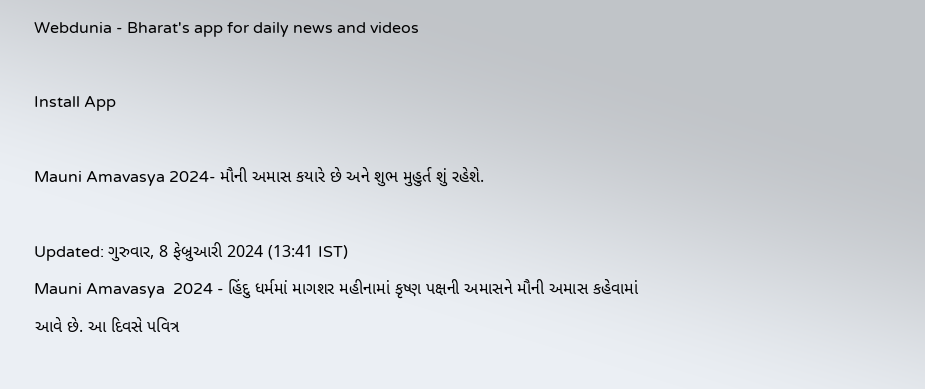Webdunia - Bharat's app for daily news and videos

Install App

Mauni Amavasya 2024- મૌની અમાસ કયારે છે અને શુભ મુહુર્ત શું રહેશે.

Updated: ગુરુવાર, 8 ફેબ્રુઆરી 2024 (13:41 IST)
Mauni Amavasya  2024 - હિંદુ ધર્મમાં માગશર મહીનામાં કૃષ્ણ પક્ષની અમાસને મૌની અમાસ કહેવામાં આવે છે. આ દિવસે પવિત્ર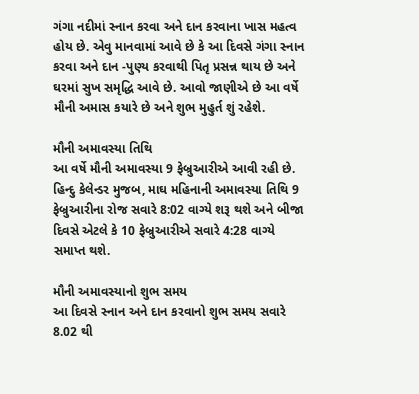ગંગા નદીમાં સ્નાન કરવા અને દાન કરવાના ખાસ મહત્વ હોય છે. એવુ માનવામાં આવે છે કે આ દિવસે ગંગા સ્નાન કરવા અને દાન -પુણ્ય કરવાથી પિતૃ પ્રસન્ન થાય છે અને ઘરમાં સુખ સમૃદ્ધિ આવે છે. આવો જાણીએ છે આ વર્ષે મૌની અમાસ કયારે છે અને શુભ મુહુર્ત શું રહેશે.

મૌની અમાવસ્યા તિથિ
આ વર્ષે મૌની અમાવસ્યા 9 ફેબ્રુઆરીએ આવી રહી છે. હિન્દુ કેલેન્ડર મુજબ, માઘ મહિનાની અમાવસ્યા તિથિ 9 ફેબ્રુઆરીના રોજ સવારે 8:02 વાગ્યે શરૂ થશે અને બીજા દિવસે એટલે કે 10 ફેબ્રુઆરીએ સવારે 4:28 વાગ્યે સમાપ્ત થશે.

મૌની અમાવસ્યાનો શુભ સમય
આ દિવસે સ્નાન અને દાન કરવાનો શુભ સમય સવારે 8.02 થી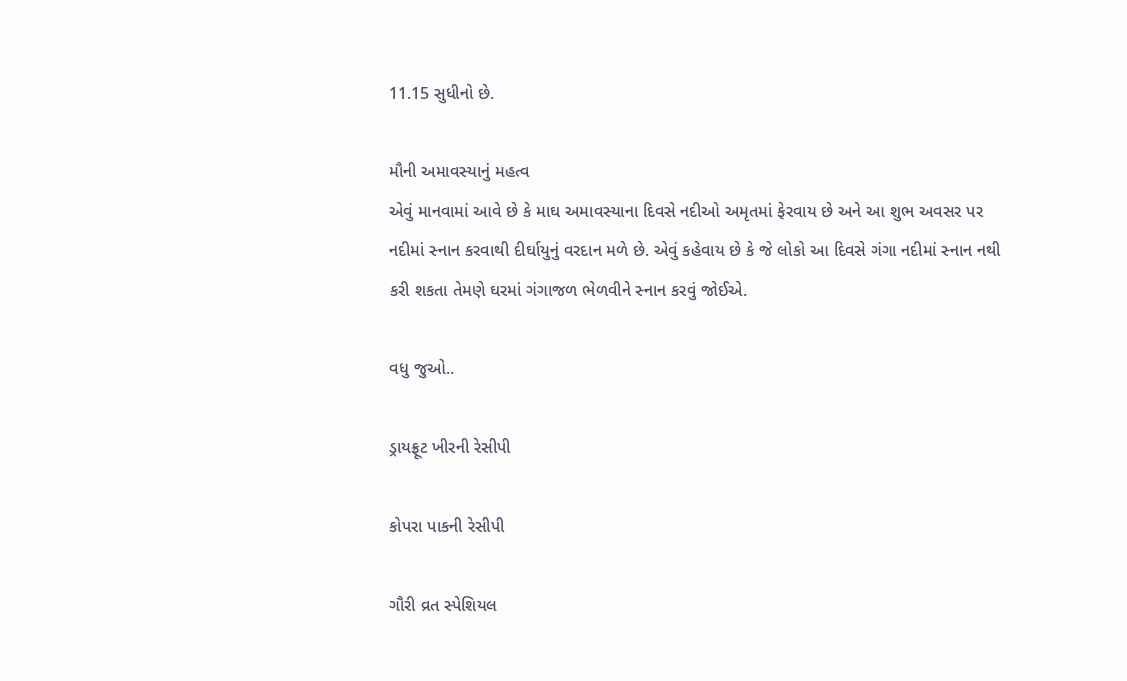11.15 સુધીનો છે.

મૌની અમાવસ્યાનું મહત્વ
એવું માનવામાં આવે છે કે માઘ અમાવસ્યાના દિવસે નદીઓ અમૃતમાં ફેરવાય છે અને આ શુભ અવસર પર નદીમાં સ્નાન કરવાથી દીર્ઘાયુનું વરદાન મળે છે. એવું કહેવાય છે કે જે લોકો આ દિવસે ગંગા નદીમાં સ્નાન નથી કરી શકતા તેમણે ઘરમાં ગંગાજળ ભેળવીને સ્નાન કરવું જોઈએ.

વધુ જુઓ..

ડ્રાયફ્રૂટ ખીરની રેસીપી

કોપરા પાકની રેસીપી

ગૌરી વ્રત સ્પેશિયલ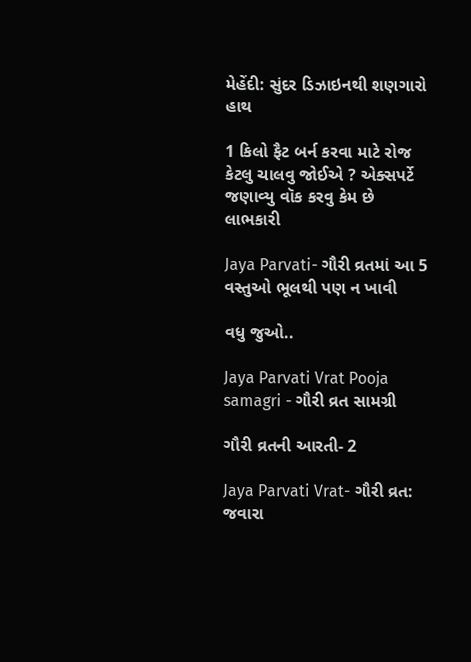મેહેંદી: સુંદર ડિઝાઇનથી શણગારો હાથ

1 કિલો ફૈટ બર્ન કરવા માટે રોજ કેટલુ ચાલવુ જોઈએ ? એક્સપર્ટે જણાવ્યુ વૉક કરવુ કેમ છે લાભકારી

Jaya Parvati- ગૌરી વ્રતમાં આ 5 વસ્તુઓ ભૂલથી પણ ન ખાવી

વધુ જુઓ..

Jaya Parvati Vrat Pooja samagri - ગૌરી વ્રત સામગ્રી

ગૌરી વ્રતની આરતી- 2

Jaya Parvati Vrat- ગૌરી વ્રત: જવારા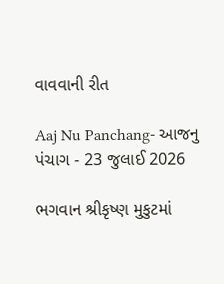વાવવાની રીત

Aaj Nu Panchang- આજનુ પંચાગ - 23 જુલાઈ 2026

ભગવાન શ્રીકૃષ્ણ મુકુટમાં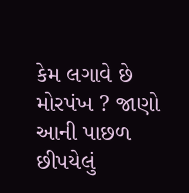કેમ લગાવે છે મોરપંખ ? જાણો આની પાછળ છીપયેલું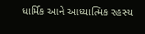ધાર્મિક આને આધ્યાત્મિક રહસ્ય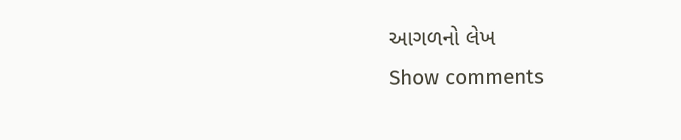આગળનો લેખ
Show comments